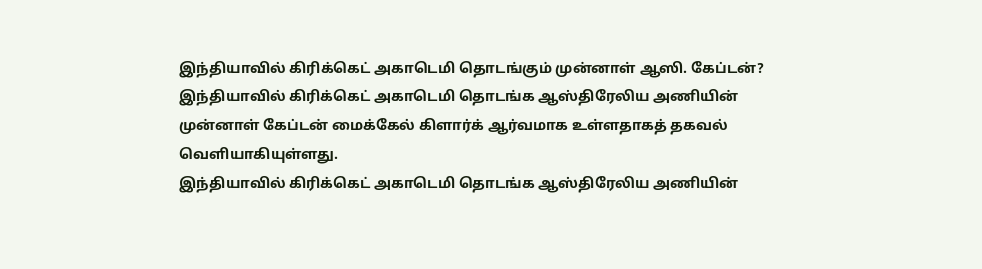இந்தியாவில் கிரிக்கெட் அகாடெமி தொடங்கும் முன்னாள் ஆஸி. கேப்டன்?
இந்தியாவில் கிரிக்கெட் அகாடெமி தொடங்க ஆஸ்திரேலிய அணியின் முன்னாள் கேப்டன் மைக்கேல் கிளார்க் ஆர்வமாக உள்ளதாகத் தகவல் வெளியாகியுள்ளது.
இந்தியாவில் கிரிக்கெட் அகாடெமி தொடங்க ஆஸ்திரேலிய அணியின்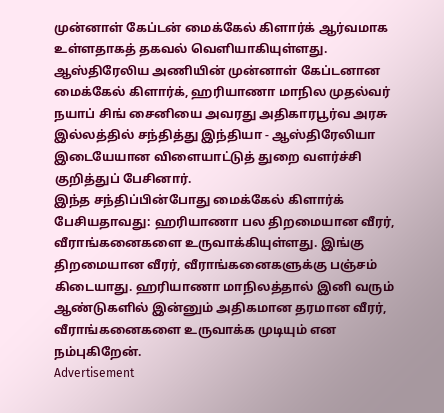முன்னாள் கேப்டன் மைக்கேல் கிளார்க் ஆர்வமாக உள்ளதாகத் தகவல் வெளியாகியுள்ளது.
ஆஸ்திரேலிய அணியின் முன்னாள் கேப்டனான மைக்கேல் கிளார்க், ஹரியாணா மாநில முதல்வர் நயாப் சிங் சைனியை அவரது அதிகாரபூர்வ அரசு இல்லத்தில் சந்தித்து இந்தியா - ஆஸ்திரேலியா இடையேயான விளையாட்டுத் துறை வளர்ச்சி குறித்துப் பேசினார்.
இந்த சந்திப்பின்போது மைக்கேல் கிளார்க் பேசியதாவது: ஹரியாணா பல திறமையான வீரர், வீராங்கனைகளை உருவாக்கியுள்ளது. இங்கு திறமையான வீரர், வீராங்கனைகளுக்கு பஞ்சம் கிடையாது. ஹரியாணா மாநிலத்தால் இனி வரும் ஆண்டுகளில் இன்னும் அதிகமான தரமான வீரர், வீராங்கனைகளை உருவாக்க முடியும் என நம்புகிறேன்.
Advertisement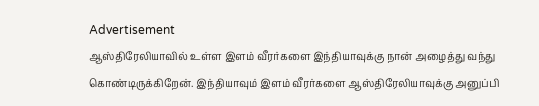Advertisement
ஆஸ்திரேலியாவில் உள்ள இளம் வீரர்களை இந்தியாவுக்கு நான் அழைத்து வந்து கொண்டிருக்கிறேன். இந்தியாவும் இளம் வீரர்களை ஆஸ்திரேலியாவுக்கு அனுப்பி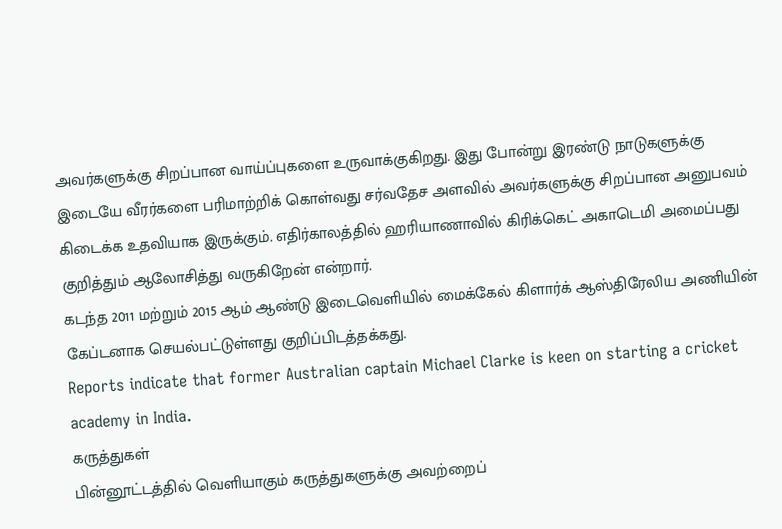அவர்களுக்கு சிறப்பான வாய்ப்புகளை உருவாக்குகிறது. இது போன்று இரண்டு நாடுகளுக்கு இடையே வீரர்களை பரிமாற்றிக் கொள்வது சர்வதேச அளவில் அவர்களுக்கு சிறப்பான அனுபவம் கிடைக்க உதவியாக இருக்கும். எதிர்காலத்தில் ஹரியாணாவில் கிரிக்கெட் அகாடெமி அமைப்பது குறித்தும் ஆலோசித்து வருகிறேன் என்றார்.
கடந்த 2011 மற்றும் 2015 ஆம் ஆண்டு இடைவெளியில் மைக்கேல் கிளார்க் ஆஸ்திரேலிய அணியின் கேப்டனாக செயல்பட்டுள்ளது குறிப்பிடத்தக்கது.
Reports indicate that former Australian captain Michael Clarke is keen on starting a cricket academy in India.
கருத்துகள்
பின்னூட்டத்தில் வெளியாகும் கருத்துகளுக்கு அவற்றைப்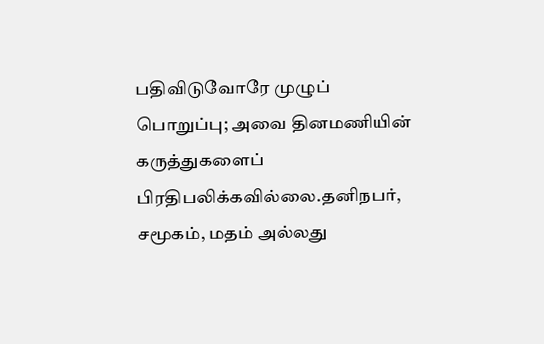பதிவிடுவோரே முழுப் பொறுப்பு; அவை தினமணியின் கருத்துகளைப் பிரதிபலிக்கவில்லை.தனிநபர், சமூகம், மதம் அல்லது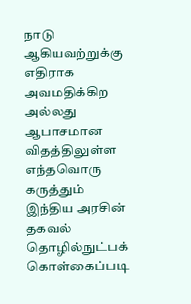நாடு ஆகியவற்றுக்கு எதிராக அவமதிக்கிற அல்லது ஆபாசமான விதத்திலுள்ள எந்தவொரு கருத்தும் இந்திய அரசின் தகவல் தொழில்நுட்பக் கொள்கைப்படி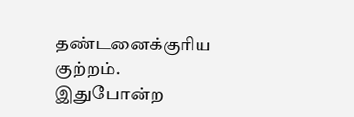தண்டனைக்குரிய குற்றம். இதுபோன்ற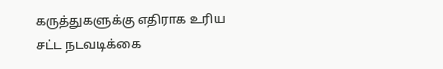கருத்துகளுக்கு எதிராக உரிய சட்ட நடவடிக்கை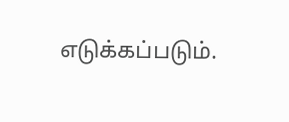எடுக்கப்படும்.